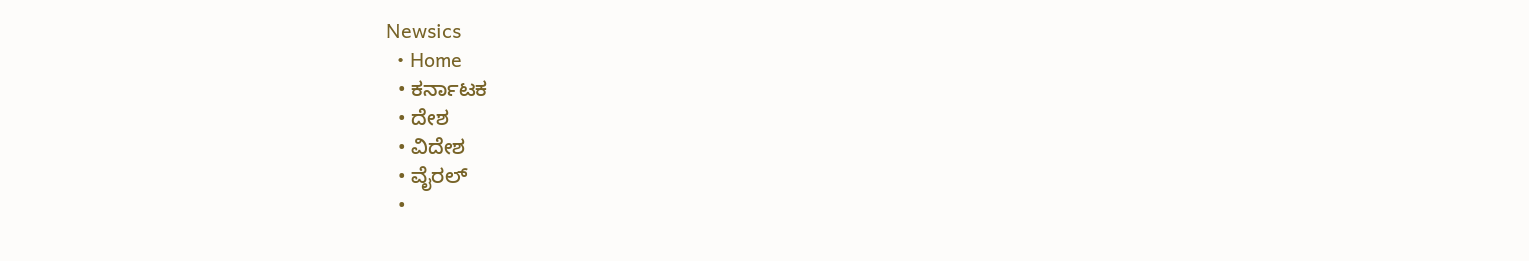Newsics
  • Home
  • ಕರ್ನಾಟಕ
  • ದೇಶ
  • ವಿದೇಶ
  • ವೈರಲ್
  •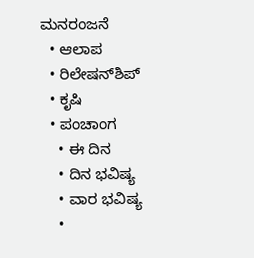ಮನರಂಜನೆ
  • ಆಲಾಪ
  • ರಿಲೇಷನ್‌ಶಿಪ್
  • ಕೃಷಿ
  • ಪಂಚಾಂಗ
    • ಈ ದಿನ
    • ದಿನ ಭವಿಷ್ಯ
    • ವಾರ ಭವಿಷ್ಯ
    •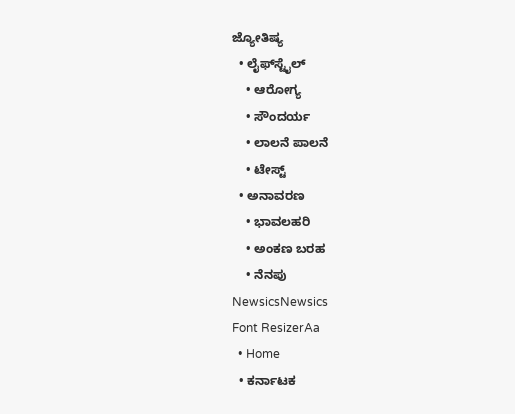ಜ್ಯೋತಿಷ್ಯ
  • ಲೈಫ್‌ಸ್ಟೈಲ್
    • ಆರೋಗ್ಯ
    • ಸೌಂದರ್ಯ
    • ಲಾಲನೆ ಪಾಲನೆ
    • ಟೇಸ್ಟ್
  • ಅನಾವರಣ
    • ಭಾವಲಹರಿ
    • ಅಂಕಣ ಬರಹ
    • ನೆನಪು
NewsicsNewsics
Font ResizerAa
  • Home
  • ಕರ್ನಾಟಕ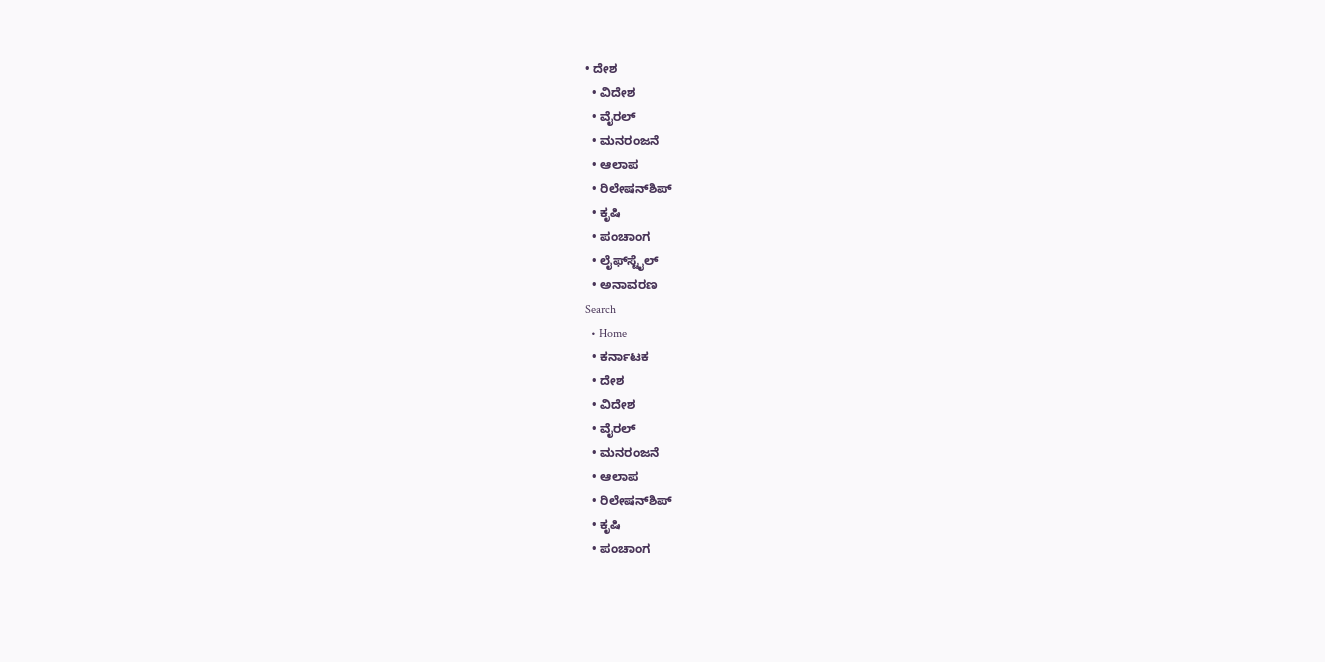• ದೇಶ
  • ವಿದೇಶ
  • ವೈರಲ್
  • ಮನರಂಜನೆ
  • ಆಲಾಪ
  • ರಿಲೇಷನ್‌ಶಿಪ್
  • ಕೃಷಿ
  • ಪಂಚಾಂಗ
  • ಲೈಫ್‌ಸ್ಟೈಲ್
  • ಅನಾವರಣ
Search
  • Home
  • ಕರ್ನಾಟಕ
  • ದೇಶ
  • ವಿದೇಶ
  • ವೈರಲ್
  • ಮನರಂಜನೆ
  • ಆಲಾಪ
  • ರಿಲೇಷನ್‌ಶಿಪ್
  • ಕೃಷಿ
  • ಪಂಚಾಂಗ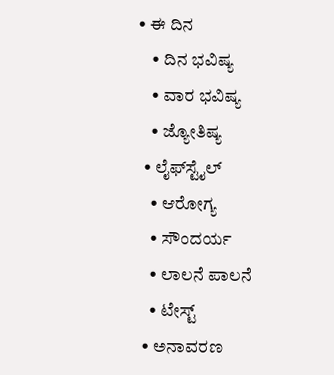• ಈ ದಿನ
    • ದಿನ ಭವಿಷ್ಯ
    • ವಾರ ಭವಿಷ್ಯ
    • ಜ್ಯೋತಿಷ್ಯ
  • ಲೈಫ್‌ಸ್ಟೈಲ್
    • ಆರೋಗ್ಯ
    • ಸೌಂದರ್ಯ
    • ಲಾಲನೆ ಪಾಲನೆ
    • ಟೇಸ್ಟ್
  • ಅನಾವರಣ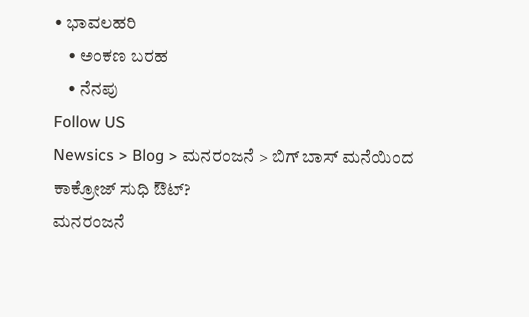• ಭಾವಲಹರಿ
    • ಅಂಕಣ ಬರಹ
    • ನೆನಪು
Follow US
Newsics > Blog > ಮನರಂಜನೆ > ಬಿಗ್ ಬಾಸ್ ಮನೆಯಿಂದ ಕಾಕ್ರೋಜ್ ಸುಧಿ ಔಟ್?
ಮನರಂಜನೆ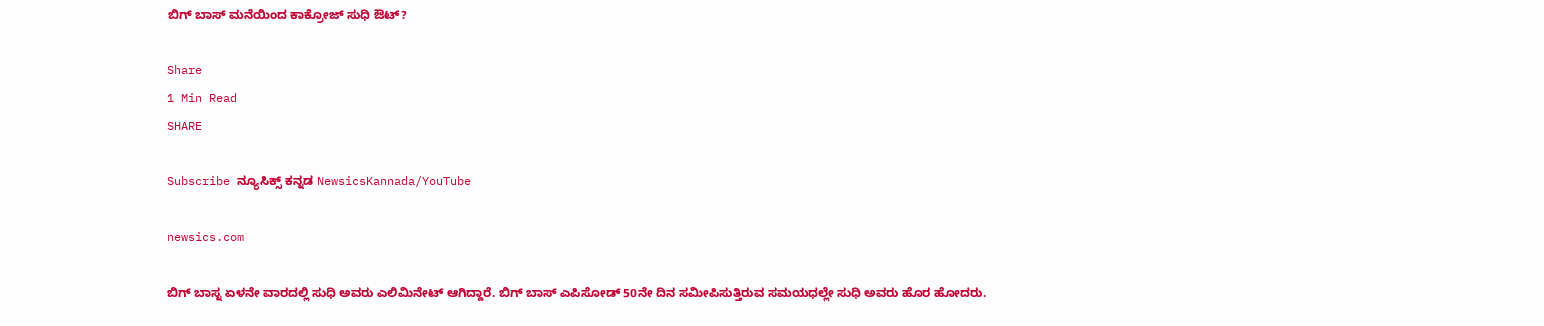ಬಿಗ್ ಬಾಸ್ ಮನೆಯಿಂದ ಕಾಕ್ರೋಜ್ ಸುಧಿ ಔಟ್?

Share
1 Min Read
SHARE

Subscribe ನ್ಯೂಸಿಕ್ಸ್ ಕನ್ನಡ NewsicsKannada/YouTube

newsics.com

ಬಿಗ್ ಬಾಸ್ನ ಏಳನೇ ವಾರದಲ್ಲಿ ಸುಧಿ ಅವರು ಎಲಿಮಿನೇಟ್ ಆಗಿದ್ದಾರೆ. ಬಿಗ್ ಬಾಸ್ ಎಪಿಸೋಡ್ 50ನೇ ದಿನ ಸಮೀಪಿಸುತ್ತಿರುವ ಸಮಯಧಲ್ಲೇ ಸುಧಿ ಅವರು ಹೊರ ಹೋದರು.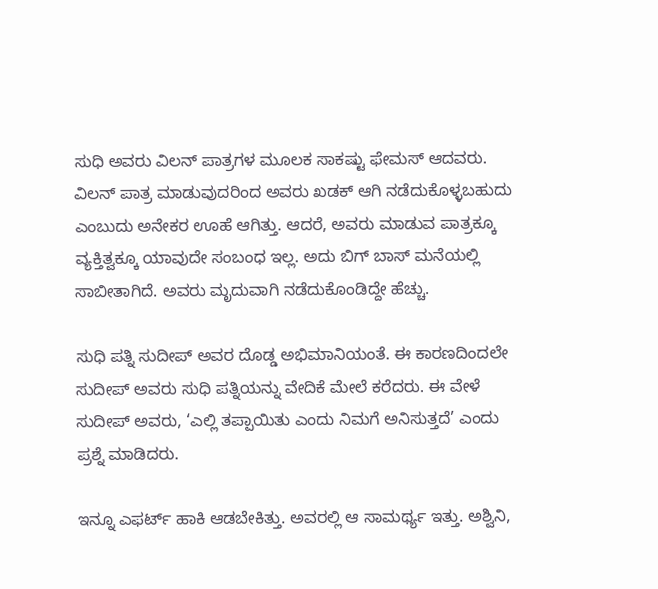ಸುಧಿ ಅವರು ವಿಲನ್ ಪಾತ್ರಗಳ ಮೂಲಕ ಸಾಕಷ್ಟು ಫೇಮಸ್ ಆದವರು. ವಿಲನ್ ಪಾತ್ರ ಮಾಡುವುದರಿಂದ ಅವರು ಖಡಕ್ ಆಗಿ ನಡೆದುಕೊಳ್ಳಬಹುದು ಎಂಬುದು ಅನೇಕರ ಊಹೆ ಆಗಿತ್ತು. ಆದರೆ, ಅವರು ಮಾಡುವ ಪಾತ್ರಕ್ಕೂ ವ್ಯಕ್ತಿತ್ವಕ್ಕೂ ಯಾವುದೇ ಸಂಬಂಧ ಇಲ್ಲ. ಅದು ಬಿಗ್ ಬಾಸ್ ಮನೆಯಲ್ಲಿ ಸಾಬೀತಾಗಿದೆ. ಅವರು ಮೃದುವಾಗಿ ನಡೆದುಕೊಂಡಿದ್ದೇ ಹೆಚ್ಚು.

ಸುಧಿ ಪತ್ನಿ ಸುದೀಪ್ ಅವರ ದೊಡ್ಡ ಅಭಿಮಾನಿಯಂತೆ. ಈ ಕಾರಣದಿಂದಲೇ ಸುದೀಪ್ ಅವರು ಸುಧಿ ಪತ್ನಿಯನ್ನು ವೇದಿಕೆ ಮೇಲೆ ಕರೆದರು. ಈ ವೇಳೆ ಸುದೀಪ್ ಅವರು, ‘ಎಲ್ಲಿ ತಪ್ಪಾಯಿತು ಎಂದು ನಿಮಗೆ ಅನಿಸುತ್ತದೆ’ ಎಂದು ಪ್ರಶ್ನೆ ಮಾಡಿದರು.

ಇನ್ನೂ ಎಫರ್ಟ್ ಹಾಕಿ ಆಡಬೇಕಿತ್ತು. ಅವರಲ್ಲಿ ಆ ಸಾಮರ್ಥ್ಯ ಇತ್ತು. ಅಶ್ವಿನಿ,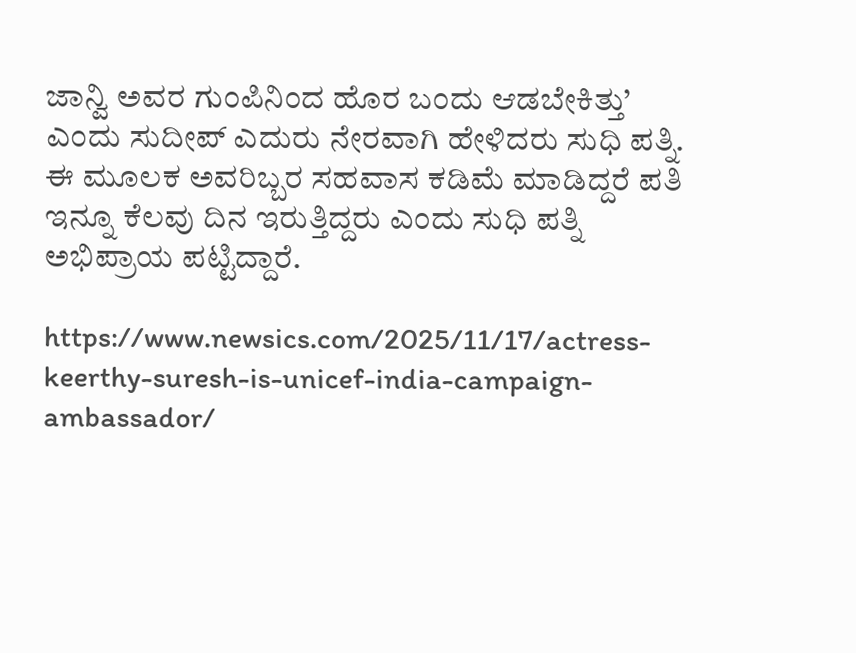ಜಾನ್ವಿ ಅವರ ಗುಂಪಿನಿಂದ ಹೊರ ಬಂದು ಆಡಬೇಕಿತ್ತು’ ಎಂದು ಸುದೀಪ್ ಎದುರು ನೇರವಾಗಿ ಹೇಳಿದರು ಸುಧಿ ಪತ್ನಿ. ಈ ಮೂಲಕ ಅವರಿಬ್ಬರ ಸಹವಾಸ ಕಡಿಮೆ ಮಾಡಿದ್ದರೆ ಪತಿ ಇನ್ನೂ ಕೆಲವು ದಿನ ಇರುತ್ತಿದ್ದರು ಎಂದು ಸುಧಿ ಪತ್ನಿ  ಅಭಿಪ್ರಾಯ ಪಟ್ಟಿದ್ದಾರೆ.

https://www.newsics.com/2025/11/17/actress-keerthy-suresh-is-unicef-india-campaign-ambassador/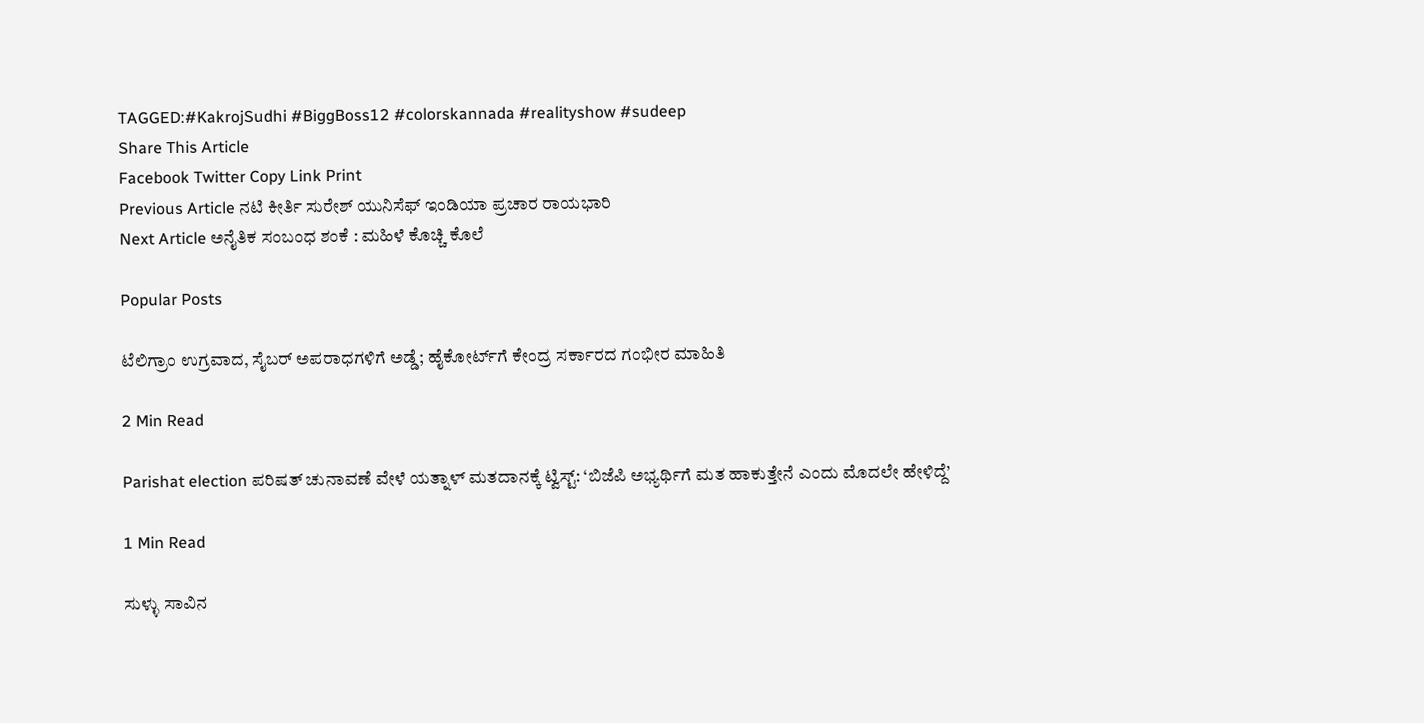TAGGED:#KakrojSudhi #BiggBoss12 #colorskannada #realityshow #sudeep
Share This Article
Facebook Twitter Copy Link Print
Previous Article ನಟಿ ಕೀರ್ತಿ ಸುರೇಶ್‌ ಯುನಿಸೆಫ್‌ ಇಂಡಿಯಾ ಪ್ರಚಾರ ರಾಯಭಾರಿ
Next Article ಅನೈತಿಕ ಸಂಬಂಧ ಶಂಕೆ : ಮಹಿಳೆ ಕೊಚ್ಚಿ ಕೊಲೆ

Popular Posts

ಟೆಲಿಗ್ರಾಂ ಉಗ್ರವಾದ, ಸೈಬರ್ ಅಪರಾಧಗಳಿಗೆ ಅಡ್ಡೆ; ಹೈಕೋರ್ಟ್‌ಗೆ ಕೇಂದ್ರ ಸರ್ಕಾರದ ಗಂಭೀರ ಮಾಹಿತಿ

2 Min Read

Parishat election ಪರಿಷತ್ ಚುನಾವಣೆ ವೇಳೆ ಯತ್ನಾಳ್ ಮತದಾನಕ್ಕೆ ಟ್ವಿಸ್ಟ್: ‘ಬಿಜೆಪಿ ಅಭ್ಯರ್ಥಿಗೆ ಮತ ಹಾಕುತ್ತೇನೆ ಎಂದು ಮೊದಲೇ ಹೇಳಿದ್ದೆ’

1 Min Read

ಸುಳ್ಳು ಸಾವಿನ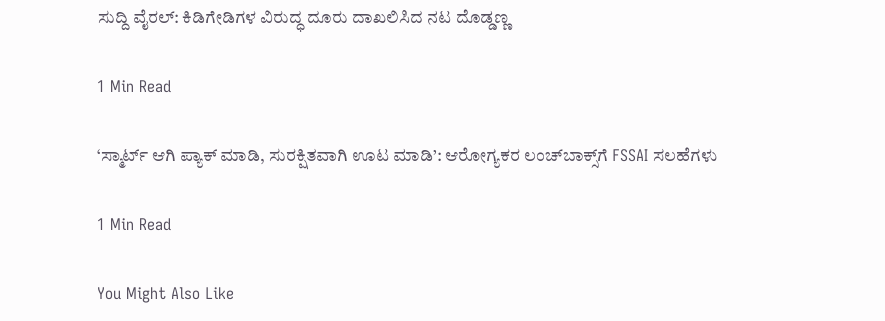ಸುದ್ದಿ ವೈರಲ್: ಕಿಡಿಗೇಡಿಗಳ ವಿರುದ್ಧ ದೂರು ದಾಖಲಿಸಿದ ನಟ ದೊಡ್ಡಣ್ಣ

1 Min Read

‘ಸ್ಮಾರ್ಟ್ ಆಗಿ ಪ್ಯಾಕ್ ಮಾಡಿ, ಸುರಕ್ಷಿತವಾಗಿ ಊಟ ಮಾಡಿ’: ಆರೋಗ್ಯಕರ ಲಂಚ್‌ಬಾಕ್ಸ್‌ಗೆ FSSAI ಸಲಹೆಗಳು

1 Min Read

You Might Also Like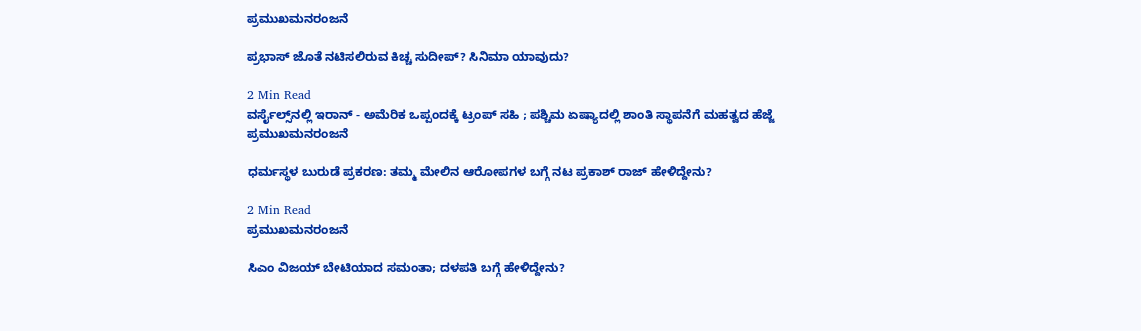ಪ್ರಮುಖಮನರಂಜನೆ

ಪ್ರಭಾಸ್ ಜೊತೆ ನಟಿಸಲಿರುವ ಕಿಚ್ಚ ಸುದೀಪ್? ಸಿನಿಮಾ ಯಾವುದು?

2 Min Read
ವರ್ಸೈಲ್ಸ್‌ನಲ್ಲಿ ಇರಾನ್ - ಅಮೆರಿಕ ಒಪ್ಪಂದಕ್ಕೆ ಟ್ರಂಪ್ ಸಹಿ ; ಪಶ್ಚಿಮ ಏಷ್ಯಾದಲ್ಲಿ ಶಾಂತಿ ಸ್ಥಾಪನೆಗೆ ಮಹತ್ವದ ಹೆಜ್ಜೆ
ಪ್ರಮುಖಮನರಂಜನೆ

ಧರ್ಮಸ್ಥಳ ಬುರುಡೆ ಪ್ರಕರಣ: ತಮ್ಮ ಮೇಲಿನ ಆರೋಪಗಳ ಬಗ್ಗೆ ನಟ ಪ್ರಕಾಶ್ ರಾಜ್ ಹೇಳಿದ್ದೇನು?

2 Min Read
ಪ್ರಮುಖಮನರಂಜನೆ

ಸಿಎಂ ವಿಜಯ್ ಬೇಟಿಯಾದ ಸಮಂತಾ; ದಳಪತಿ ಬಗ್ಗೆ ಹೇಳಿದ್ದೇನು?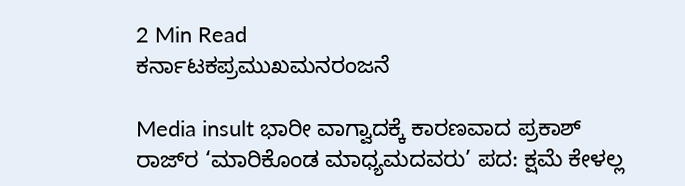2 Min Read
ಕರ್ನಾಟಕಪ್ರಮುಖಮನರಂಜನೆ

Media insult ಭಾರೀ ವಾಗ್ವಾದಕ್ಕೆ ಕಾರಣವಾದ ಪ್ರಕಾಶ್ ರಾಜ್‌ರ ‘ಮಾರಿಕೊಂಡ ಮಾಧ್ಯಮದವರು’ ಪದ: ಕ್ಷಮೆ ಕೇಳಲ್ಲ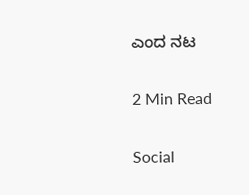ಎಂದ ನಟ

2 Min Read

Social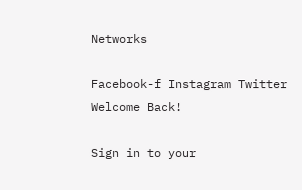Networks

Facebook-f Instagram Twitter
Welcome Back!

Sign in to your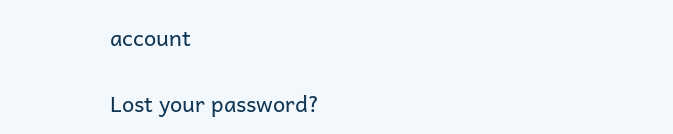account

Lost your password?